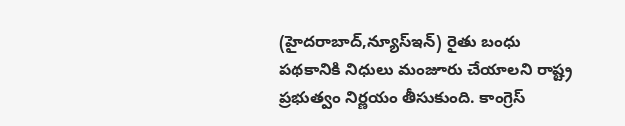(హైదరాబాద్,న్యూస్ఇన్) రైతు బంధు పథకానికి నిధులు మంజూరు చేయాలని రాష్ట్ర ప్రభుత్వం నిర్ణయం తీసుకుంది. కాంగ్రెస్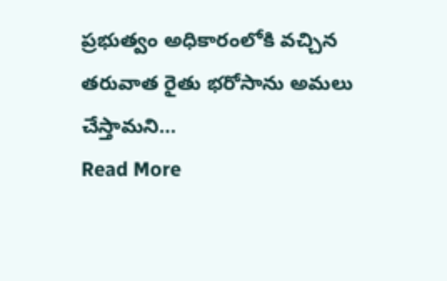ప్రభుత్వం అధికారంలోకి వచ్చిన తరువాత రైతు భరోసాను అమలు చేస్తామని…
Read More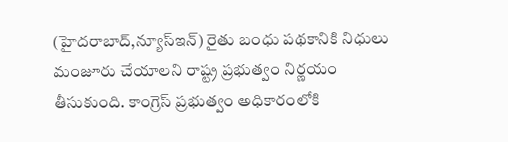(హైదరాబాద్,న్యూస్ఇన్) రైతు బంధు పథకానికి నిధులు మంజూరు చేయాలని రాష్ట్ర ప్రభుత్వం నిర్ణయం తీసుకుంది. కాంగ్రెస్ ప్రభుత్వం అధికారంలోకి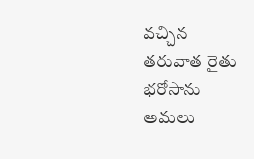వచ్చిన తరువాత రైతు భరోసాను అమలు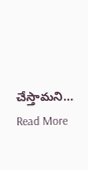చేస్తామని…
Read More